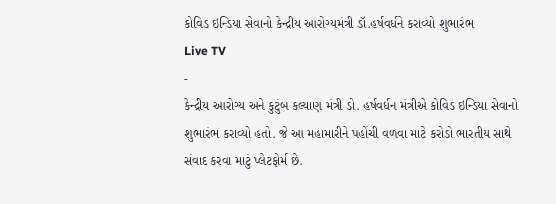કોવિડ ઇન્ડિયા સેવાનો કેન્દ્રીય આરોગ્યમંત્રી ડૉ.હર્ષવર્ધને કરાવ્યો શુભારંભ
Live TV
-
કેન્દ્રીય આરોગ્ય અને કુટુંબ કલ્યાણ મંત્રી ડો. હર્ષવર્ધન મંત્રીએ કોવિડ ઇન્ડિયા સેવાનો શુભારંભ કરાવ્યો હતો. જે આ મહામારીને પહોંચી વળવા માટે કરોડો ભારતીય સાથે સંવાદ કરવા માટું પ્લેટફોર્મ છે.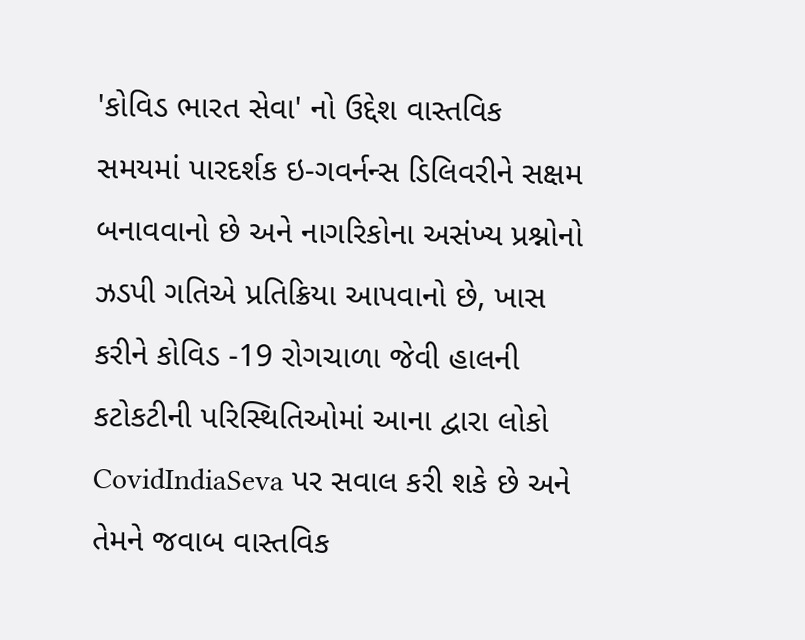'કોવિડ ભારત સેવા' નો ઉદ્દેશ વાસ્તવિક સમયમાં પારદર્શક ઇ-ગવર્નન્સ ડિલિવરીને સક્ષમ બનાવવાનો છે અને નાગરિકોના અસંખ્ય પ્રશ્નોનો ઝડપી ગતિએ પ્રતિક્રિયા આપવાનો છે, ખાસ કરીને કોવિડ -19 રોગચાળા જેવી હાલની કટોકટીની પરિસ્થિતિઓમાં આના દ્વારા લોકો CovidIndiaSeva પર સવાલ કરી શકે છે અને તેમને જવાબ વાસ્તવિક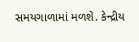સમયગાળામાં મળશે. કેન્દ્રીય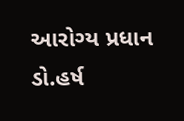આરોગ્ય પ્રધાન ડો.હર્ષ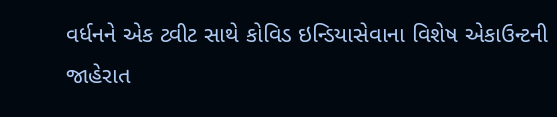વર્ધનને એક ટ્વીટ સાથે કોવિડ ઇન્ડિયાસેવાના વિશેષ એકાઉન્ટની જાહેરાત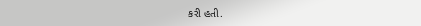કરી હતી.